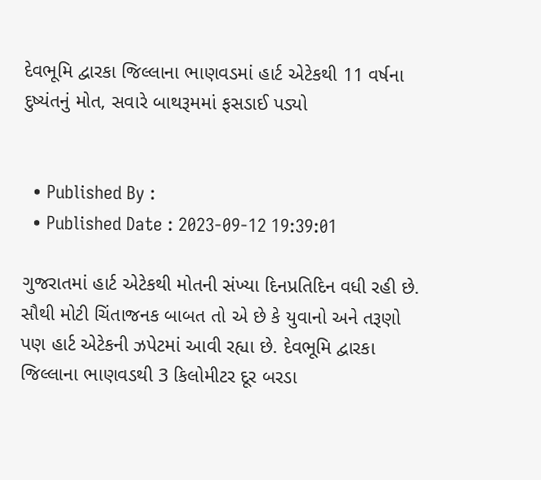દેવભૂમિ દ્વારકા જિલ્લાના ભાણવડમાં હાર્ટ એટેકથી 11 વર્ષના દુષ્યંતનું મોત, સવારે બાથરૂમમાં ફસડાઈ પડ્યો


  • Published By :
  • Published Date : 2023-09-12 19:39:01

ગુજરાતમાં હાર્ટ એટેકથી મોતની સંખ્યા દિનપ્રતિદિન વધી રહી છે. સૌથી મોટી ચિંતાજનક બાબત તો એ છે કે યુવાનો અને તરૂણો પણ હાર્ટ એટેકની ઝપેટમાં આવી રહ્યા છે. દેવભૂમિ દ્વારકા જિલ્લાના ભાણવડથી 3 કિલોમીટર દૂર બરડા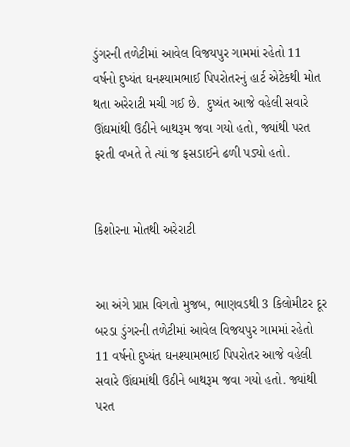ડુંગરની તળેટીમાં આવેલ વિજયપુર ગામમાં રહેતો 11 વર્ષનો દુષ્યંત ઘનશ્યામભાઈ પિપરોતરનું હાર્ટ એટેકથી મોત થતા અરેરાટી મચી ગઈ છે.  દુષ્યંત આજે વહેલી સવારે ઊંઘમાંથી ઉઠીને બાથરૂમ જવા ગયો હતો, જ્યાંથી પરત ફરતી વખતે તે ત્યાં જ ફસડાઈને ઢળી પડ્યો હતો.


કિશોરના મોતથી અરેરાટી


આ અંગે પ્રાપ્ત વિગતો મુજબ, ભાણવડથી 3 કિલોમીટર દૂર બરડા ડુંગરની તળેટીમાં આવેલ વિજયપુર ગામમાં રહેતો 11 વર્ષનો દુષ્યંત ઘનશ્યામભાઈ પિપરોતર આજે વહેલી સવારે ઊંઘમાંથી ઉઠીને બાથરૂમ જવા ગયો હતો. જ્યાંથી પરત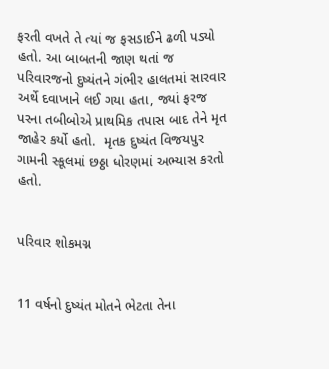ફરતી વખતે તે ત્યાં જ ફસડાઈને ઢળી પડ્યો હતો. આ બાબતની જાણ થતાં જ પરિવારજનો દુષ્યંતને ગંભીર હાલતમાં સારવાર અર્થે દવાખાને લઈ ગયા હતા, જ્યાં ફરજ પરના તબીબોએ પ્રાથમિક તપાસ બાદ તેને મૃત જાહેર કર્યો હતો.  મૃતક દુષ્યંત વિજયપુર ગામની સ્કૂલમાં છઠ્ઠા ધોરણમાં અભ્યાસ કરતો હતો.


પરિવાર શોકમગ્ન


11 વર્ષનો દુષ્યંત મોતને ભેટતા તેના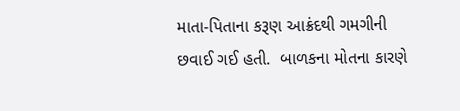માતા-પિતાના કરૂણ આક્રંદથી ગમગીની છવાઈ ગઈ હતી.  બાળકના મોતના કારણે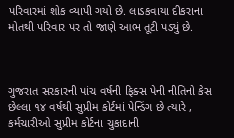પરિવારમાં શોક વ્યાપી ગયો છે. લાડકવાયા દીકરાના મોતથી પરિવાર પર તો જાણે આભ તૂટી પડ્યું છે.



ગુજરાત સરકારની પાંચ વર્ષની ફિક્સ પેની નીતિનો કેસ છેલ્લા ૧૪ વર્ષથી સુપ્રીમ કોર્ટમાં પેન્ડિંગ છે ત્યારે , કર્મચારીઓ સુપ્રીમ કોર્ટના ચુકાદાની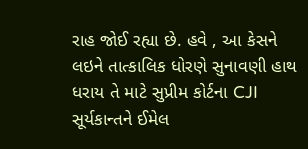રાહ જોઈ રહ્યા છે. હવે , આ કેસને લઇને તાત્કાલિક ધોરણે સુનાવણી હાથ ધરાય તે માટે સુપ્રીમ કોર્ટના CJI સૂર્યકાન્તને ઈમેલ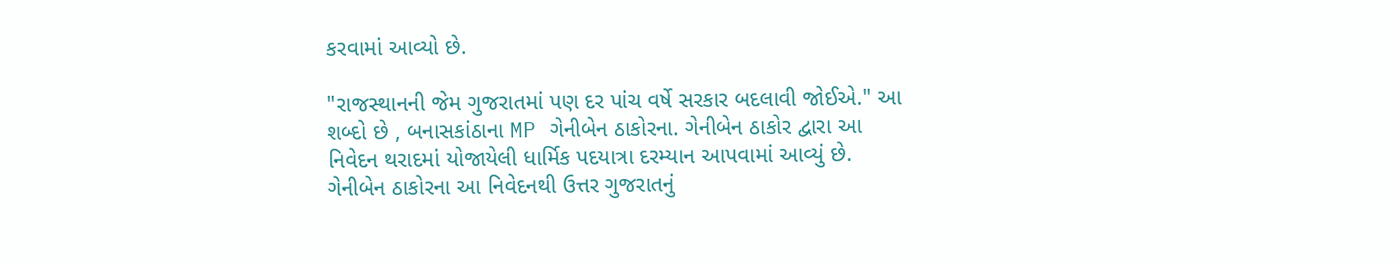કરવામાં આવ્યો છે.

"રાજસ્થાનની જેમ ગુજરાતમાં પણ દર પાંચ વર્ષે સરકાર બદલાવી જોઈએ." આ શબ્દો છે , બનાસકાંઠાના MP ગેનીબેન ઠાકોરના. ગેનીબેન ઠાકોર દ્વારા આ નિવેદન થરાદમાં યોજાયેલી ધાર્મિક પદયાત્રા દરમ્યાન આપવામાં આવ્યું છે. ગેનીબેન ઠાકોરના આ નિવેદનથી ઉત્તર ગુજરાતનું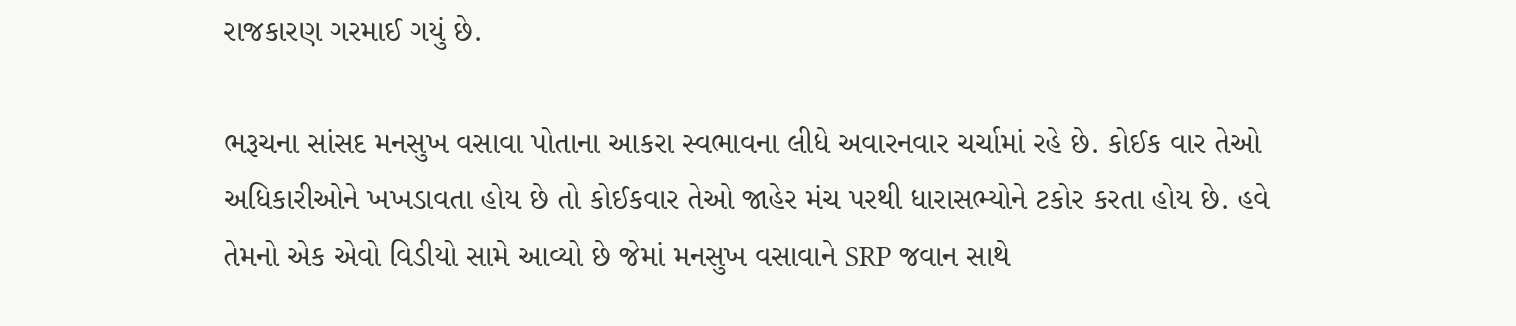રાજકારણ ગરમાઈ ગયું છે.

ભરૂચના સાંસદ મનસુખ વસાવા પોતાના આકરા સ્વભાવના લીધે અવારનવાર ચર્ચામાં રહે છે. કોઈક વાર તેઓ અધિકારીઓને ખખડાવતા હોય છે તો કોઈકવાર તેઓ જાહેર મંચ પરથી ધારાસભ્યોને ટકોર કરતા હોય છે. હવે તેમનો એક એવો વિડીયો સામે આવ્યો છે જેમાં મનસુખ વસાવાને SRP જવાન સાથે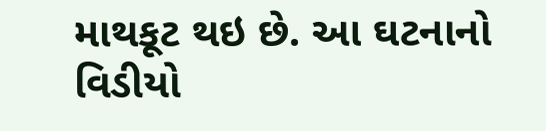માથકૂટ થઇ છે. આ ઘટનાનો વિડીયો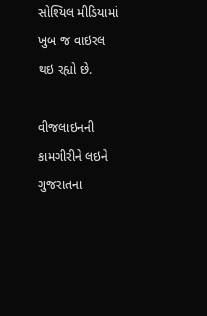સોશ્યિલ મીડિયામાં ખુબ જ વાઇરલ થઇ રહ્યો છે.

વીજલાઇનની કામગીરીને લઇને ગુજરાતના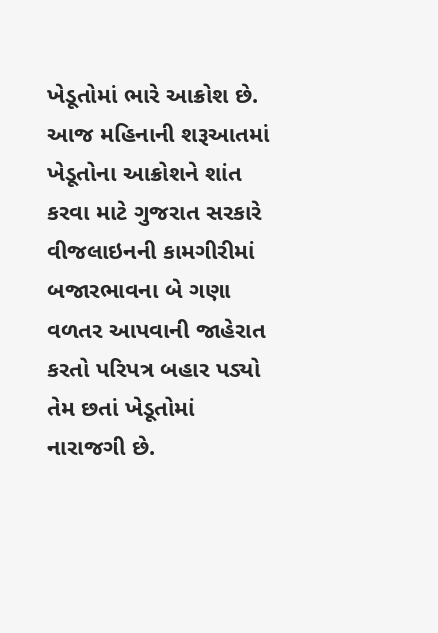ખેડૂતોમાં ભારે આક્રોશ છે. આજ મહિનાની શરૂઆતમાં ખેડૂતોના આક્રોશને શાંત કરવા માટે ગુજરાત સરકારે વીજલાઇનની કામગીરીમાં બજારભાવના બે ગણા વળતર આપવાની જાહેરાત કરતો પરિપત્ર બહાર પડ્યો તેમ છતાં ખેડૂતોમાં નારાજગી છે.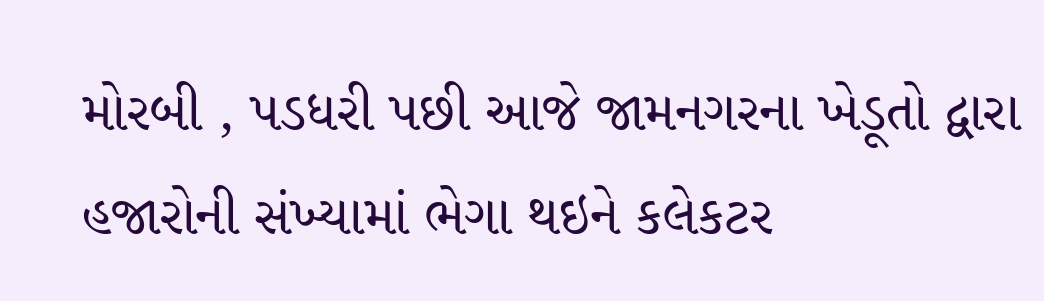મોરબી , પડધરી પછી આજે જામનગરના ખેડૂતો દ્વારા હજારોની સંખ્યામાં ભેગા થઇને કલેકટર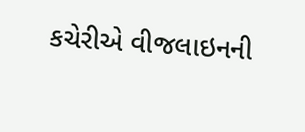કચેરીએ વીજલાઇનની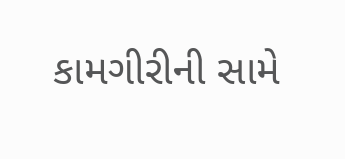કામગીરીની સામે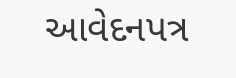આવેદનપત્ર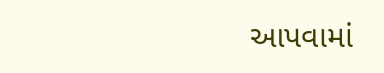આપવામાં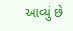આવ્યું છે